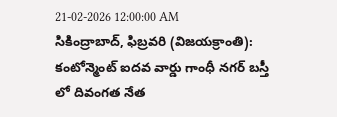21-02-2026 12:00:00 AM
సికింద్రాబాద్, ఫిబ్రవరి (విజయక్రాంతి): కంటోన్మెంట్ ఐదవ వార్డు గాంధీ నగర్ బస్తీ లో దివంగత నేత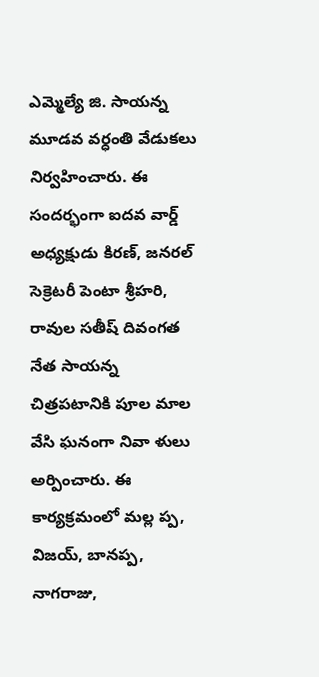ఎమ్మెల్యే జి. సాయన్న మూడవ వర్ధంతి వేడుకలు నిర్వహించారు. ఈ సందర్భంగా ఐదవ వార్డ్ అధ్యక్షుడు కిరణ్, జనరల్ సెక్రెటరీ పెంటా శ్రీహరి, రావుల సతీష్ దివంగత నేత సాయన్న
చిత్రపటానికి పూల మాల వేసి ఘనంగా నివా ళులు అర్పించారు. ఈ కార్యక్రమంలో మల్ల ప్ప, విజయ్, బానప్ప, నాగరాజు,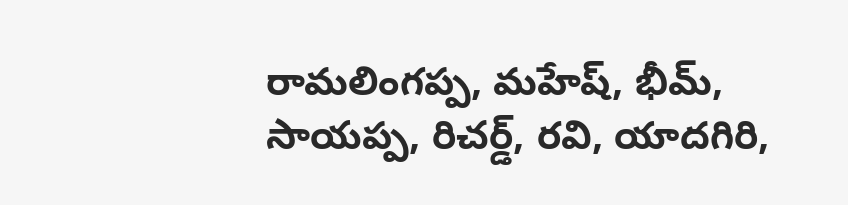రామలింగప్ప, మహేష్, భీమ్, సాయప్ప, రిచర్డ్, రవి, యాదగిరి,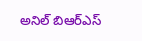అనిల్ బిఆర్ఎస్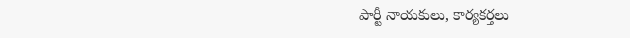పార్టీ నాయకులు, కార్యకర్తలు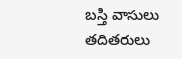బస్తి వాసులు తదితరులు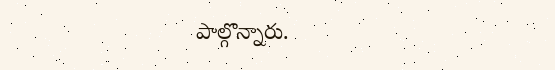పాల్గొన్నారు.